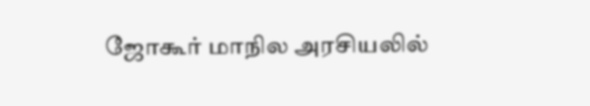ஜோகூர் மாநில அரசியலில்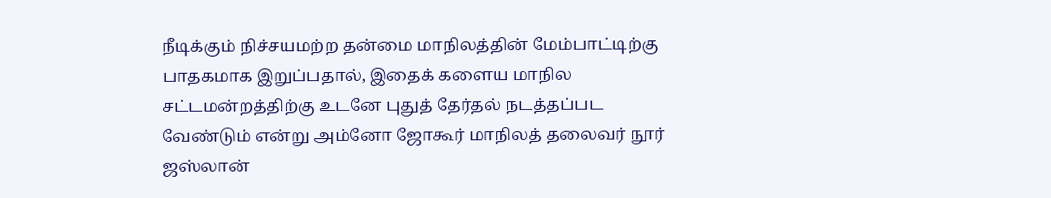நீடிக்கும் நிச்சயமற்ற தன்மை மாநிலத்தின் மேம்பாட்டிற்கு பாதகமாக இறுப்பதால், இதைக் களைய மாநில சட்டமன்றத்திற்கு உடனே புதுத் தேர்தல் நடத்தப்பட வேண்டும் என்று அம்னோ ஜோகூர் மாநிலத் தலைவர் நூர் ஜஸ்லான்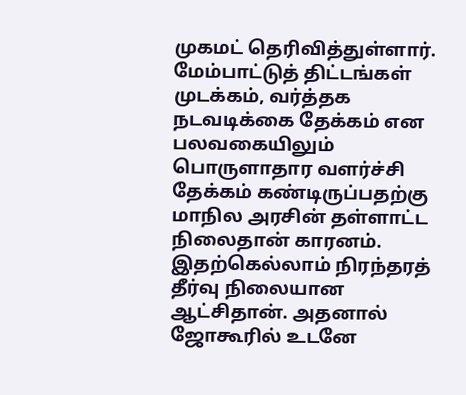முகமட் தெரிவித்துள்ளார். மேம்பாட்டுத் திட்டங்கள் முடக்கம், வர்த்தக நடவடிக்கை தேக்கம் என பலவகையிலும் பொருளாதார வளர்ச்சி தேக்கம் கண்டிருப்பதற்கு மாநில அரசின் தள்ளாட்ட நிலைதான் காரனம். இதற்கெல்லாம் நிரந்தரத் தீர்வு நிலையான ஆட்சிதான். அதனால் ஜோகூரில் உடனே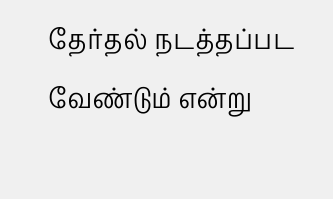தேர்தல் நடத்தப்பட வேண்டும் என்று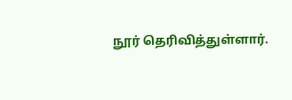நூர் தெரிவித்துள்ளார்.